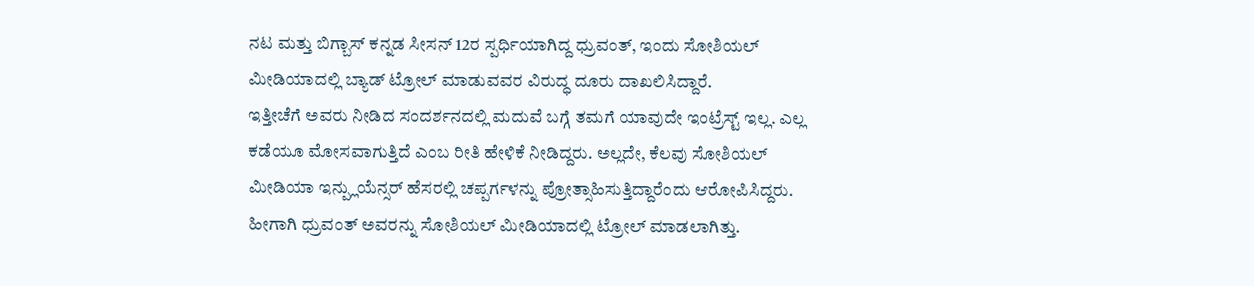ನಟ ಮತ್ತು ಬಿಗ್ಬಾಸ್ ಕನ್ನಡ ಸೀಸನ್ 12ರ ಸ್ಪರ್ಧಿಯಾಗಿದ್ದ ಧ್ರುವಂತ್, ಇಂದು ಸೋಶಿಯಲ್ ಮೀಡಿಯಾದಲ್ಲಿ ಬ್ಯಾಡ್ ಟ್ರೋಲ್ ಮಾಡುವವರ ವಿರುದ್ಧ ದೂರು ದಾಖಲಿಸಿದ್ದಾರೆ.
ಇತ್ತೀಚೆಗೆ ಅವರು ನೀಡಿದ ಸಂದರ್ಶನದಲ್ಲಿ ಮದುವೆ ಬಗ್ಗೆ ತಮಗೆ ಯಾವುದೇ ಇಂಟ್ರೆಸ್ಟ್ ಇಲ್ಲ. ಎಲ್ಲ ಕಡೆಯೂ ಮೋಸವಾಗುತ್ತಿದೆ ಎಂಬ ರೀತಿ ಹೇಳಿಕೆ ನೀಡಿದ್ದರು. ಅಲ್ಲದೇ, ಕೆಲವು ಸೋಶಿಯಲ್ ಮೀಡಿಯಾ ಇನ್ಪ್ಲುಯೆನ್ಸರ್ ಹೆಸರಲ್ಲಿ ಚಪ್ಪರ್ಗಳನ್ನು ಪ್ರೋತ್ಸಾಹಿಸುತ್ತಿದ್ದಾರೆಂದು ಆರೋಪಿಸಿದ್ದರು. ಹೀಗಾಗಿ ಧ್ರುವಂತ್ ಅವರನ್ನು ಸೋಶಿಯಲ್ ಮೀಡಿಯಾದಲ್ಲಿ ಟ್ರೋಲ್ ಮಾಡಲಾಗಿತ್ತು.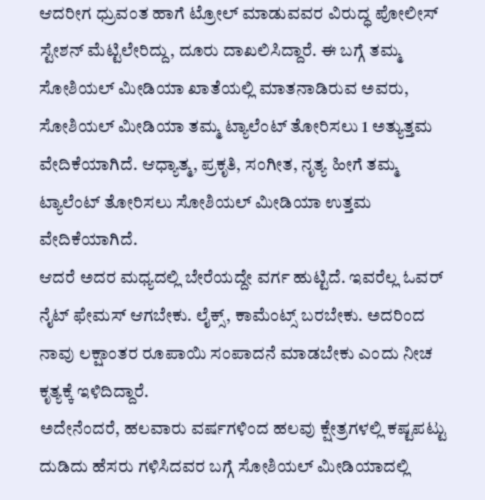ಆದರೀಗ ಧ್ರುವಂತ ಹಾಗೆ ಟ್ರೋಲ್ ಮಾಡುವವರ ವಿರುದ್ಧ ಪೋಲೀಸ್ ಸ್ಟೇಶನ್ ಮೆಟ್ಟಿಲೇರಿದ್ದು, ದೂರು ದಾಖಲಿಸಿದ್ದಾರೆ. ಈ ಬಗ್ಗೆ ತಮ್ಮ ಸೋಶಿಯಲ್ ಮೀಡಿಯಾ ಖಾತೆಯಲ್ಲಿ ಮಾತನಾಡಿರುವ ಅವರು, ಸೋಶಿಯಲ್ ಮೀಡಿಯಾ ತಮ್ಮ ಟ್ಯಾಲೆಂಟ್ ತೋರಿಸಲು 1 ಅತ್ಯುತ್ತಮ ವೇದಿಕೆಯಾಗಿದೆ. ಆಧ್ಯಾತ್ಮ, ಪ್ರಕೃತಿ, ಸಂಗೀತ, ನೃತ್ಯ ಹೀಗೆ ತಮ್ಮ ಟ್ಯಾಲೆಂಟ್ ತೋರಿಸಲು ಸೋಶಿಯಲ್ ಮೀಡಿಯಾ ಉತ್ತಮ ವೇದಿಕೆಯಾಗಿದೆ.
ಆದರೆ ಅದರ ಮಧ್ಯದಲ್ಲಿ ಬೇರೆಯದ್ದೇ ವರ್ಗ ಹುಟ್ಟಿದೆ. ಇವರೆಲ್ಲ ಓವರ್ ನೈಟ್ ಫೇಮಸ್ ಆಗಬೇಕು. ಲೈಕ್ಸ್, ಕಾಮೆಂಟ್ಸ್ ಬರಬೇಕು. ಅದರಿಂದ ನಾವು ಲಕ್ಷಾಂತರ ರೂಪಾಯಿ ಸಂಪಾದನೆ ಮಾಡಬೇಕು ಎಂದು ನೀಚ ಕೃತ್ಯಕ್ಕೆ ಇಳಿದಿದ್ದಾರೆ.
ಅದೇನೆಂದರೆ, ಹಲವಾರು ವರ್ಷಗಳಿಂದ ಹಲವು ಕ್ಷೇತ್ರಗಳಲ್ಲಿ ಕಷ್ಟಪಟ್ಟು ದುಡಿದು ಹೆಸರು ಗಳಿಸಿದವರ ಬಗ್ಗೆ ಸೋಶಿಯಲ್ ಮೀಡಿಯಾದಲ್ಲಿ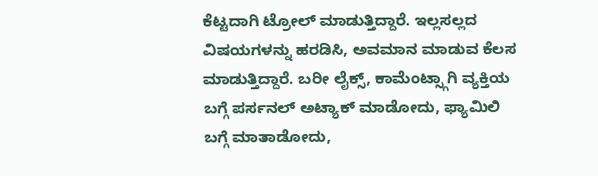ಕೆಟ್ಟದಾಗಿ ಟ್ರೋಲ್ ಮಾಡುತ್ತಿದ್ದಾರೆ. ಇಲ್ಲಸಲ್ಲದ ವಿಷಯಗಳನ್ನು ಹರಡಿಸಿ, ಅವಮಾನ ಮಾಡುವ ಕೆಲಸ ಮಾಡುತ್ತಿದ್ದಾರೆ. ಬರೀ ಲೈಕ್ಸ್, ಕಾಮೆಂಟ್ಸ್ಗಾಗಿ ವ್ಯಕ್ತಿಯ ಬಗ್ಗೆ ಪರ್ಸನಲ್ ಅಟ್ಯಾಕ್ ಮಾಡೋದು, ಫ್ಯಾಮಿಲಿ ಬಗ್ಗೆ ಮಾತಾಡೋದು,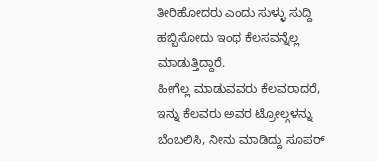ತೀರಿಹೋದರು ಎಂದು ಸುಳ್ಳು ಸುದ್ದಿ ಹಬ್ಬಿಸೋದು ಇಂಥ ಕೆಲಸವನ್ನೆಲ್ಲ ಮಾಡುತ್ತಿದ್ದಾರೆ.
ಹೀಗೆಲ್ಲ ಮಾಡುವವರು ಕೆಲವರಾದರೆ, ಇನ್ನು ಕೆಲವರು ಅವರ ಟ್ರೋಲ್ಗಳನ್ನು ಬೆಂಬಲಿಸಿ, ನೀನು ಮಾಡಿದ್ದು ಸೂಪರ್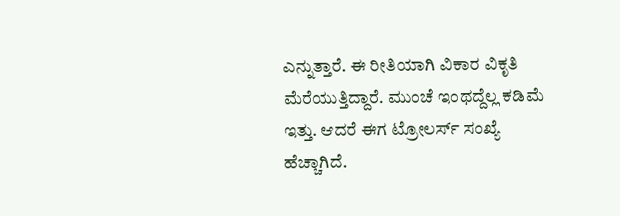ಎನ್ನುತ್ತಾರೆ. ಈ ರೀತಿಯಾಗಿ ವಿಕಾರ ವಿಕೃತಿ ಮೆರೆಯುತ್ತಿದ್ದಾರೆ. ಮುಂಚೆ ಇಂಥದ್ದೆಲ್ಲ ಕಡಿಮೆ ಇತ್ತು. ಆದರೆ ಈಗ ಟ್ರೋಲರ್ಸ್ ಸಂಖ್ಯೆ ಹೆಚ್ಚಾಗಿದೆ.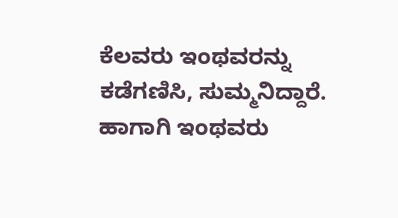ಕೆಲವರು ಇಂಥವರನ್ನು ಕಡೆಗಣಿಸಿ, ಸುಮ್ಮನಿದ್ದಾರೆ. ಹಾಗಾಗಿ ಇಂಥವರು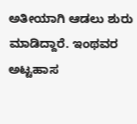ಅತೀಯಾಗಿ ಆಡಲು ಶುರು ಮಾಡಿದ್ದಾರೆ. ಇಂಥವರ ಅಟ್ಟಹಾಸ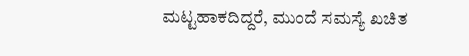ಮಟ್ಟಹಾಕದಿದ್ದರೆ, ಮುಂದೆ ಸಮಸ್ಯೆ ಖಚಿತ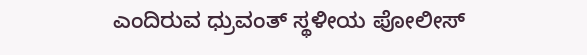ಎಂದಿರುವ ಧ್ರುವಂತ್ ಸ್ಥಳೀಯ ಪೋಲೀಸ್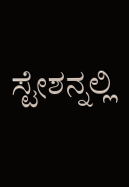ಸ್ಟೇಶನ್ನಲ್ಲಿ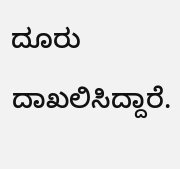ದೂರು ದಾಖಲಿಸಿದ್ದಾರೆ.